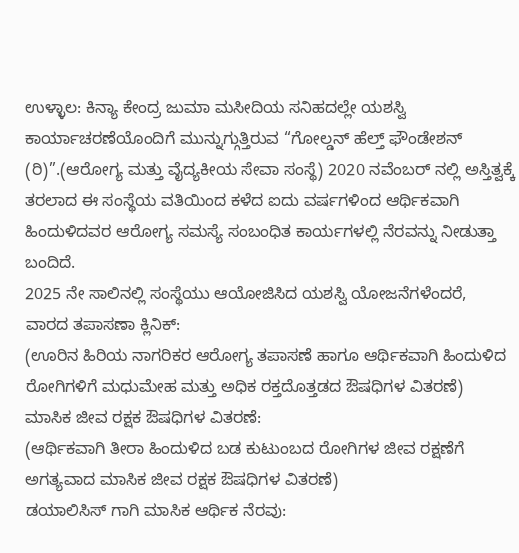ಉಳ್ಳಾಲ: ಕಿನ್ಯಾ ಕೇಂದ್ರ ಜುಮಾ ಮಸೀದಿಯ ಸನಿಹದಲ್ಲೇ ಯಶಸ್ವಿ ಕಾರ್ಯಾಚರಣೆಯೊಂದಿಗೆ ಮುನ್ನುಗ್ಗುತ್ತಿರುವ “ಗೋಲ್ಡನ್ ಹೆಲ್ತ್ ಫೌಂಡೇಶನ್ (ರಿ)”.(ಆರೋಗ್ಯ ಮತ್ತು ವೈದ್ಯಕೀಯ ಸೇವಾ ಸಂಸ್ಥೆ) 2020 ನವೆಂಬರ್ ನಲ್ಲಿ ಅಸ್ತಿತ್ವಕ್ಕೆ ತರಲಾದ ಈ ಸಂಸ್ಥೆಯ ವತಿಯಿಂದ ಕಳೆದ ಐದು ವರ್ಷಗಳಿಂದ ಆರ್ಥಿಕವಾಗಿ ಹಿಂದುಳಿದವರ ಆರೋಗ್ಯ ಸಮಸ್ಯೆ ಸಂಬಂಧಿತ ಕಾರ್ಯಗಳಲ್ಲಿ ನೆರವನ್ನು ನೀಡುತ್ತಾ ಬಂದಿದೆ.
2025 ನೇ ಸಾಲಿನಲ್ಲಿ ಸಂಸ್ಥೆಯು ಆಯೋಜಿಸಿದ ಯಶಸ್ವಿ ಯೋಜನೆಗಳೆಂದರೆ,
ವಾರದ ತಪಾಸಣಾ ಕ್ಲಿನಿಕ್:
(ಊರಿನ ಹಿರಿಯ ನಾಗರಿಕರ ಆರೋಗ್ಯ ತಪಾಸಣೆ ಹಾಗೂ ಆರ್ಥಿಕವಾಗಿ ಹಿಂದುಳಿದ ರೋಗಿಗಳಿಗೆ ಮಧುಮೇಹ ಮತ್ತು ಅಧಿಕ ರಕ್ತದೊತ್ತಡದ ಔಷಧಿಗಳ ವಿತರಣೆ)
ಮಾಸಿಕ ಜೀವ ರಕ್ಷಕ ಔಷಧಿಗಳ ವಿತರಣೆ:
(ಆರ್ಥಿಕವಾಗಿ ತೀರಾ ಹಿಂದುಳಿದ ಬಡ ಕುಟುಂಬದ ರೋಗಿಗಳ ಜೀವ ರಕ್ಷಣೆಗೆ ಅಗತ್ಯವಾದ ಮಾಸಿಕ ಜೀವ ರಕ್ಷಕ ಔಷಧಿಗಳ ವಿತರಣೆ)
ಡಯಾಲಿಸಿಸ್ ಗಾಗಿ ಮಾಸಿಕ ಆರ್ಥಿಕ ನೆರವು: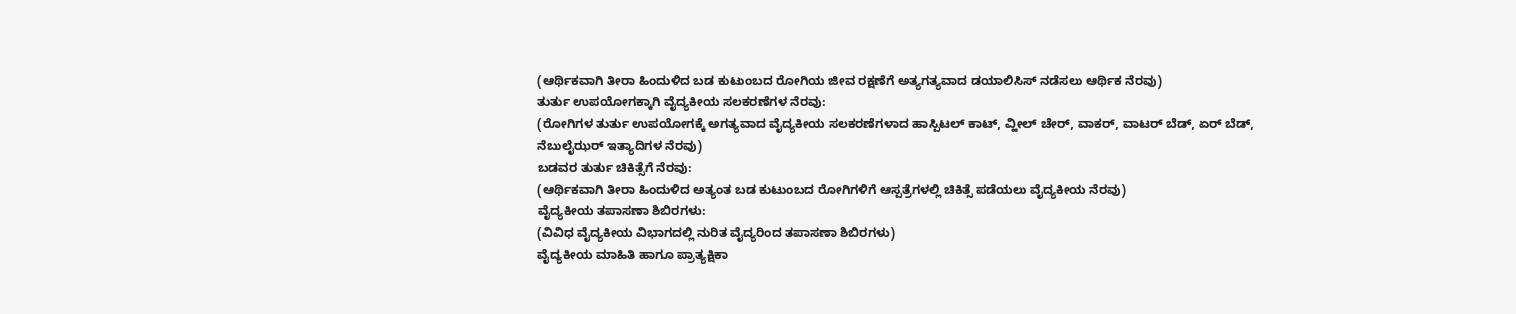(ಆರ್ಥಿಕವಾಗಿ ತೀರಾ ಹಿಂದುಳಿದ ಬಡ ಕುಟುಂಬದ ರೋಗಿಯ ಜೀವ ರಕ್ಷಣೆಗೆ ಅತ್ಯಗತ್ಯವಾದ ಡಯಾಲಿಸಿಸ್ ನಡೆಸಲು ಆರ್ಥಿಕ ನೆರವು)
ತುರ್ತು ಉಪಯೋಗಕ್ಕಾಗಿ ವೈದ್ಯಕೀಯ ಸಲಕರಣೆಗಳ ನೆರವು:
(ರೋಗಿಗಳ ತುರ್ತು ಉಪಯೋಗಕ್ಕೆ ಅಗತ್ಯವಾದ ವೈದ್ಯಕೀಯ ಸಲಕರಣೆಗಳಾದ ಹಾಸ್ಪಿಟಲ್ ಕಾಟ್, ವ್ಹೀಲ್ ಚೇರ್, ವಾಕರ್, ವಾಟರ್ ಬೆಡ್, ಏರ್ ಬೆಡ್, ನೆಬುಲೈಝರ್ ಇತ್ಯಾದಿಗಳ ನೆರವು)
ಬಡವರ ತುರ್ತು ಚಿಕಿತ್ಸೆಗೆ ನೆರವು:
(ಆರ್ಥಿಕವಾಗಿ ತೀರಾ ಹಿಂದುಳಿದ ಅತ್ಯಂತ ಬಡ ಕುಟುಂಬದ ರೋಗಿಗಳಿಗೆ ಆಸ್ಪತ್ರೆಗಳಲ್ಲಿ ಚಿಕಿತ್ಸೆ ಪಡೆಯಲು ವೈದ್ಯಕೀಯ ನೆರವು)
ವೈದ್ಯಕೀಯ ತಪಾಸಣಾ ಶಿಬಿರಗಳು:
(ವಿವಿಧ ವೈದ್ಯಕೀಯ ವಿಭಾಗದಲ್ಲಿ ನುರಿತ ವೈದ್ಯರಿಂದ ತಪಾಸಣಾ ಶಿಬಿರಗಳು)
ವೈದ್ಯಕೀಯ ಮಾಹಿತಿ ಹಾಗೂ ಪ್ರಾತ್ಯಕ್ಷಿಕಾ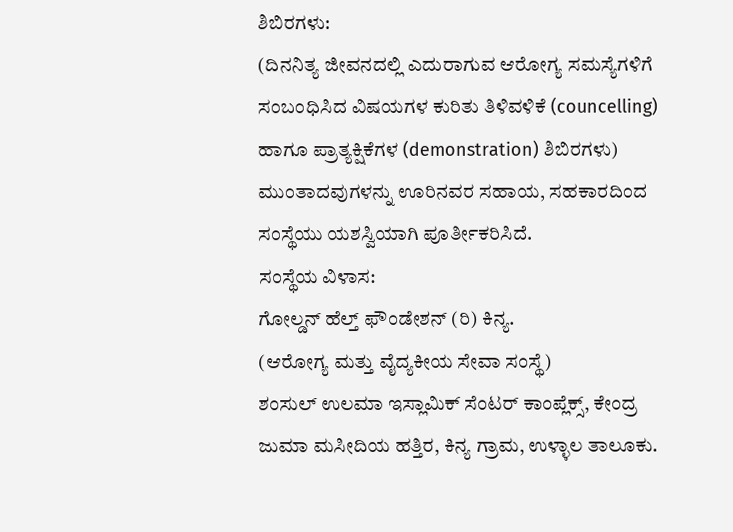ಶಿಬಿರಗಳು:
(ದಿನನಿತ್ಯ ಜೀವನದಲ್ಲಿ ಎದುರಾಗುವ ಆರೋಗ್ಯ ಸಮಸ್ಯೆಗಳಿಗೆ ಸಂಬಂಧಿಸಿದ ವಿಷಯಗಳ ಕುರಿತು ತಿಳಿವಳಿಕೆ (councelling) ಹಾಗೂ ಪ್ರಾತ್ಯಕ್ಷಿಕೆಗಳ (demonstration) ಶಿಬಿರಗಳು)
ಮುಂತಾದವುಗಳನ್ನು ಊರಿನವರ ಸಹಾಯ, ಸಹಕಾರದಿಂದ ಸಂಸ್ಥೆಯು ಯಶಸ್ವಿಯಾಗಿ ಪೂರ್ತೀಕರಿಸಿದೆ.
ಸಂಸ್ಥೆಯ ವಿಳಾಸ:
ಗೋಲ್ಡನ್ ಹೆಲ್ತ್ ಫೌಂಡೇಶನ್ (ರಿ) ಕಿನ್ಯ.
(ಆರೋಗ್ಯ ಮತ್ತು ವೈದ್ಯಕೀಯ ಸೇವಾ ಸಂಸ್ಥೆ)
ಶಂಸುಲ್ ಉಲಮಾ ಇಸ್ಲಾಮಿಕ್ ಸೆಂಟರ್ ಕಾಂಪ್ಲೆಕ್ಸ್, ಕೇಂದ್ರ ಜುಮಾ ಮಸೀದಿಯ ಹತ್ತಿರ, ಕಿನ್ಯ ಗ್ರಾಮ, ಉಳ್ಳಾಲ ತಾಲೂಕು.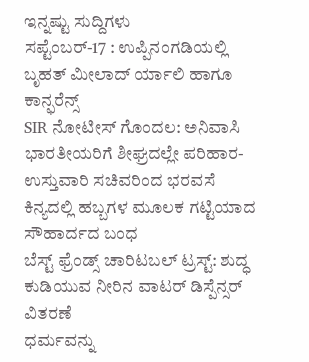ಇನ್ನಷ್ಟು ಸುದ್ದಿಗಳು
ಸಪ್ಟೆಂಬರ್-17 : ಉಪ್ಪಿನಂಗಡಿಯಲ್ಲಿ ಬೃಹತ್ ಮೀಲಾದ್ ರ್ಯಾಲಿ ಹಾಗೂ ಕಾನ್ಫರೆನ್ಸ್
SIR ನೋಟೀಸ್ ಗೊಂದಲ: ಅನಿವಾಸಿ ಭಾರತೀಯರಿಗೆ ಶೀಘ್ರದಲ್ಲೇ ಪರಿಹಾರ- ಉಸ್ತುವಾರಿ ಸಚಿವರಿಂದ ಭರವಸೆ
ಕಿನ್ಯದಲ್ಲಿ ಹಬ್ಬಗಳ ಮೂಲಕ ಗಟ್ಟಿಯಾದ ಸೌಹಾರ್ದದ ಬಂಧ
ಬೆಸ್ಟ್ ಫ್ರೆಂಡ್ಸ್ ಚಾರಿಟಬಲ್ ಟ್ರಸ್ಟ್: ಶುದ್ಧ ಕುಡಿಯುವ ನೀರಿನ ವಾಟರ್ ಡಿಸ್ಪೆನ್ಸರ್ ವಿತರಣೆ
ಧರ್ಮವನ್ನು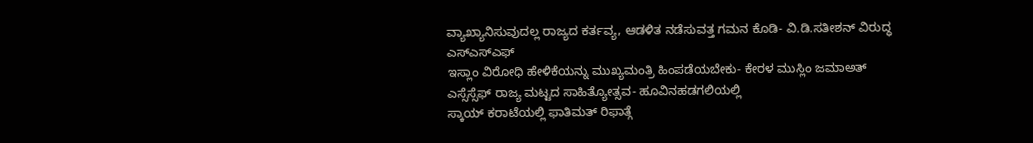ವ್ಯಾಖ್ಯಾನಿಸುವುದಲ್ಲ ರಾಜ್ಯದ ಕರ್ತವ್ಯ, ಆಡಳಿತ ನಡೆಸುವತ್ತ ಗಮನ ಕೊಡಿ- ವಿ.ಡಿ.ಸತೀಶನ್ ವಿರುದ್ಧ ಎಸ್ಎಸ್ಎಫ್
ಇಸ್ಲಾಂ ವಿರೋಧಿ ಹೇಳಿಕೆಯನ್ನು ಮುಖ್ಯಮಂತ್ರಿ ಹಿಂಪಡೆಯಬೇಕು- ಕೇರಳ ಮುಸ್ಲಿಂ ಜಮಾಅತ್
ಎಸ್ಸೆಸ್ಸೆಫ್ ರಾಜ್ಯ ಮಟ್ಟದ ಸಾಹಿತ್ಯೋತ್ಸವ- ಹೂವಿನಹಡಗಲಿಯಲ್ಲಿ
ಸ್ಕಾಯ್ ಕರಾಟೆಯಲ್ಲಿ ಫಾತಿಮತ್ ರಿಫಾತ್ಗೆ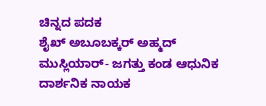ಚಿನ್ನದ ಪದಕ
ಶೈಖ್ ಅಬೂಬಕ್ಕರ್ ಅಹ್ಮದ್ ಮುಸ್ಲಿಯಾರ್- ಜಗತ್ತು ಕಂಡ ಆಧುನಿಕ ದಾರ್ಶನಿಕ ನಾಯಕ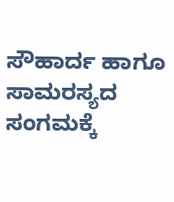ಸೌಹಾರ್ದ ಹಾಗೂ ಸಾಮರಸ್ಯದ ಸಂಗಮಕ್ಕೆ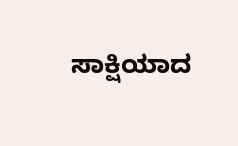ಸಾಕ್ಷಿಯಾದ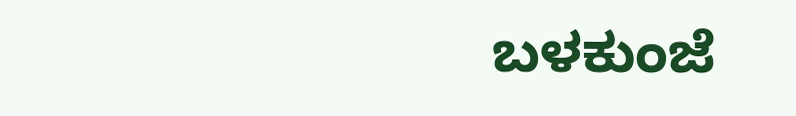ಬಳಕುಂಜೆ